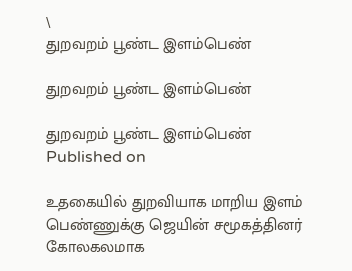\
துறவறம் பூண்ட இளம்பெண்

துறவறம் பூண்ட இளம்பெண்

துறவறம் பூண்ட இளம்பெண்
Published on

உதகையில் துறவியாக மாறிய இளம் பெண்ணுக்கு ஜெயின் சமூகத்தினர் கோலகலமாக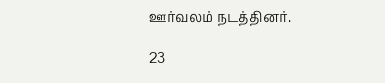ஊர்வலம் நடத்தினர்.

23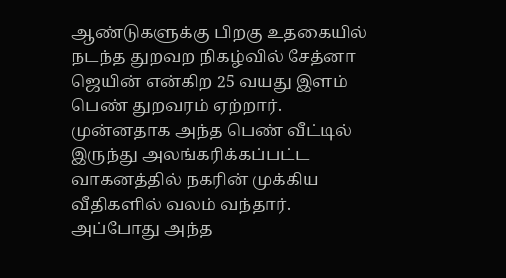ஆண்டுகளுக்கு பிறகு உதகையில் நடந்த துறவற நிகழ்வில் சேத்னா ஜெயின் என்கிற 25 வயது இளம் பெண் துறவரம் ஏற்றார். முன்னதாக அந்த பெண் வீட்டில் இருந்து அலங்கரிக்கப்பட்ட வாகனத்தில் நகரின் முக்கிய வீதிகளில் வலம் வந்தார். அப்போது அந்த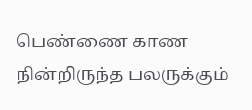பெண்ணை காண நின்றிருந்த பலருக்கும்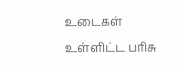உடைகள் உள்ளிட்ட பரிசு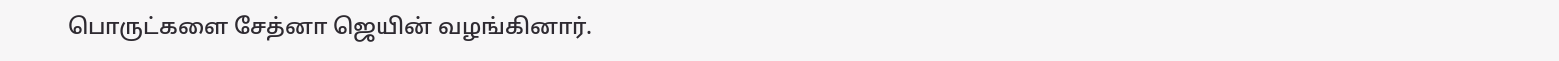பொருட்களை சேத்னா ஜெயின் வழங்கினார்.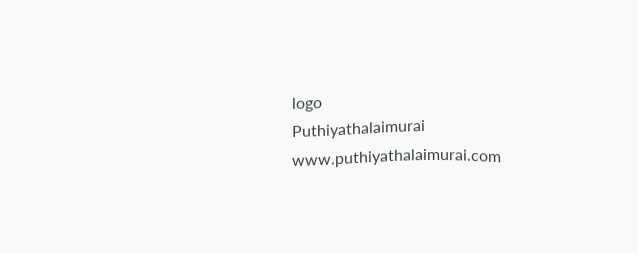logo
Puthiyathalaimurai
www.puthiyathalaimurai.com